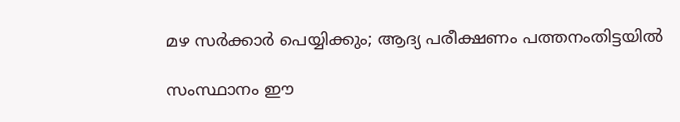മഴ സര്‍ക്കാര്‍ പെയ്യിക്കും; ആദ്യ പരീക്ഷണം പത്തനംതിട്ടയില്‍

സംസ്ഥാനം ഈ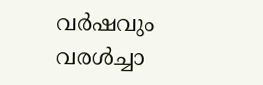വര്‍ഷവും വരള്‍ച്ചാ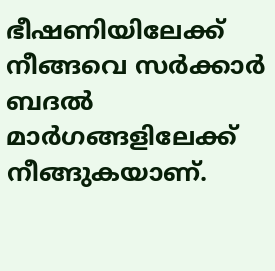ഭീഷണിയിലേക്ക് നീങ്ങവെ സര്‍ക്കാര്‍ ബദല്‍ മാര്‍ഗങ്ങളിലേക്ക് നീങ്ങുകയാണ്.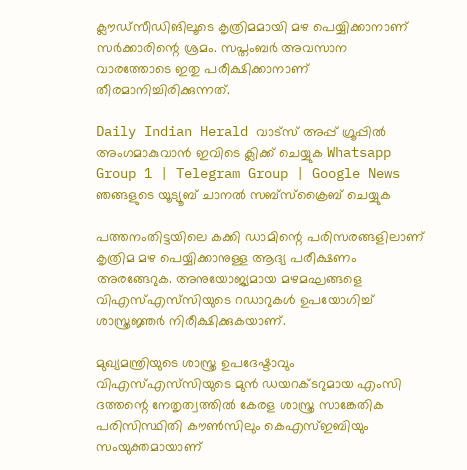ക്ലൗഡ്‌സീഡിങിലൂടെ കൃത്രിമമായി മഴ പെയ്യിക്കാനാണ് സര്‍ക്കാരിന്റെ ശ്രമം. സപ്തംബര്‍ അവസാന വാരത്തോടെ ഇതു പരീക്ഷിക്കാനാണ് തീരമാനിച്ചിരിക്കുന്നത്.

Daily Indian Herald വാട്സ് അപ്പ് ഗ്രൂപ്പിൽ അംഗമാകുവാൻ ഇവിടെ ക്ലിക്ക് ചെയ്യുക Whatsapp Group 1 | Telegram Group | Google News ഞങ്ങളുടെ യൂട്യൂബ് ചാനൽ സബ്സ്ക്രൈബ് ചെയ്യുക

പത്തനംതിട്ടയിലെ കക്കി ഡാമിന്റെ പരിസരങ്ങളിലാണ് കൃത്രിമ മഴ പെയ്യിക്കാനുള്ള ആദ്യ പരീക്ഷണം അരങ്ങേറുക. അനുയോജ്യമായ മഴമഘങ്ങളെ വിഎസ്എസ്‌സിയുടെ റഡാറുകള്‍ ഉപയോഗിച്ച് ശാസ്ത്രജ്ഞര്‍ നിരീക്ഷിക്കുകയാണ്.

മുഖ്യമന്ത്രിയുടെ ശാസ്ത്ര ഉപദേഷ്ടാവും വിഎസ്എസ്‌സിയുടെ മുന്‍ ഡയറക്ടറുമായ എംസി ദത്തന്റെ നേതൃത്വത്തില്‍ കേരള ശാസ്ത്ര സാങ്കേതിക പരിസിസ്ഥിതി കൗണ്‍സിലും കെഎസ്ഇബിയും സംയുക്തമായാണ്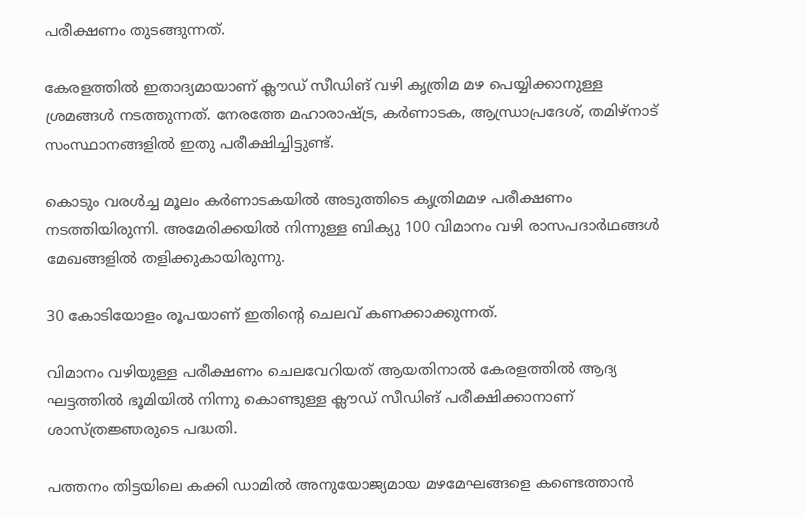പരീക്ഷണം തുടങ്ങുന്നത്.

കേരളത്തില്‍ ഇതാദ്യമായാണ് ക്ലൗഡ് സീഡിങ് വഴി കൃത്രിമ മഴ പെയ്യിക്കാനുള്ള ശ്രമങ്ങള്‍ നടത്തുന്നത്. നേരത്തേ മഹാരാഷ്ട്ര, കര്‍ണാടക, ആന്ധ്രാപ്രദേശ്, തമിഴ്‌നാട് സംസ്ഥാനങ്ങളില്‍ ഇതു പരീക്ഷിച്ചിട്ടുണ്ട്.

കൊടും വരള്‍ച്ച മൂലം കര്‍ണാടകയില്‍ അടുത്തിടെ കൃത്രിമമഴ പരീക്ഷണം നടത്തിയിരുന്നി. അമേരിക്കയില്‍ നിന്നുള്ള ബിക്യു 100 വിമാനം വഴി രാസപദാര്‍ഥങ്ങള്‍ മേഖങ്ങളില്‍ തളിക്കുകായിരുന്നു.

30 കോടിയോളം രൂപയാണ് ഇതിന്റെ ചെലവ് കണക്കാക്കുന്നത്.

വിമാനം വഴിയുള്ള പരീക്ഷണം ചെലവേറിയത് ആയതിനാല്‍ കേരളത്തില്‍ ആദ്യ ഘട്ടത്തില്‍ ഭൂമിയില്‍ നിന്നു കൊണ്ടുള്ള ക്ലൗഡ് സീഡിങ് പരീക്ഷിക്കാനാണ് ശാസ്ത്രജ്ഞരുടെ പദ്ധതി.

പത്തനം തിട്ടയിലെ കക്കി ഡാമില്‍ അനുയോജ്യമായ മഴമേഘങ്ങളെ കണ്ടെത്താന്‍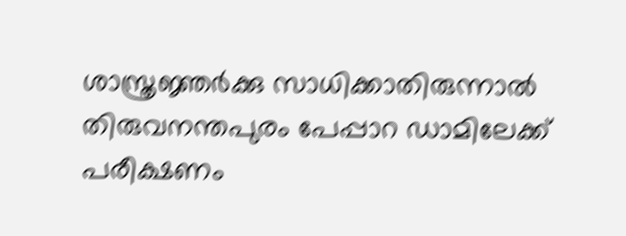ശാസ്ത്രജ്ഞര്‍ക്കു സാധിക്കാതിരുന്നാല്‍ തിരുവനന്തപുരം പേപ്പാറ ഡാമിലേക്ക് പരീക്ഷണം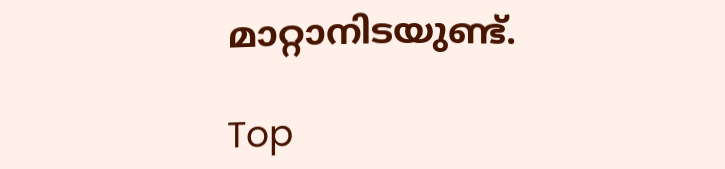മാറ്റാനിടയുണ്ട്.

Top